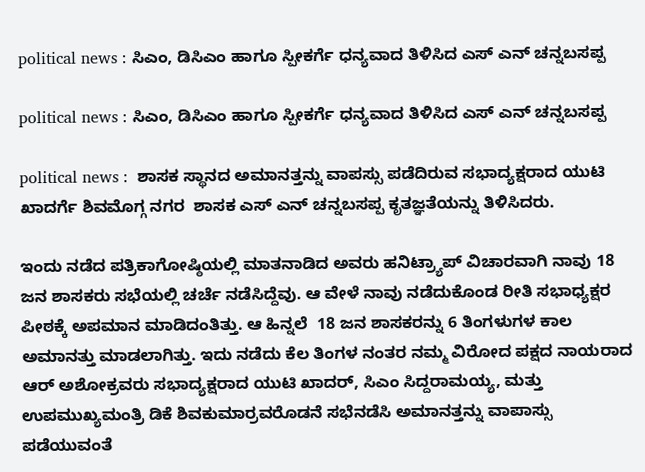political news : ಸಿಎಂ, ಡಿಸಿಎಂ ಹಾಗೂ ಸ್ಪೀಕರ್ಗೆ ಧನ್ಯವಾದ ತಿಳಿಸಿದ ಎಸ್ ಎನ್ ಚನ್ನಬಸಪ್ಪ

political news : ಸಿಎಂ, ಡಿಸಿಎಂ ಹಾಗೂ ಸ್ಪೀಕರ್ಗೆ ಧನ್ಯವಾದ ತಿಳಿಸಿದ ಎಸ್ ಎನ್ ಚನ್ನಬಸಪ್ಪ

political news :  ಶಾಸಕ ಸ್ಥಾನದ ಅಮಾನತ್ತನ್ನು ವಾಪಸ್ಸು ಪಡೆದಿರುವ ಸಭಾದ್ಯಕ್ಷರಾದ ಯುಟಿ ಖಾದರ್ಗೆ ಶಿವಮೊಗ್ಗ ನಗರ  ಶಾಸಕ ಎಸ್ ಎನ್ ಚನ್ನಬಸಪ್ಪ ಕೃತಜ್ಞತೆಯನ್ನು ತಿಳಿಸಿದರು.

ಇಂದು ನಡೆದ ಪತ್ರಿಕಾಗೋಷ್ಠಿಯಲ್ಲಿ ಮಾತನಾಡಿದ ಅವರು ಹನಿಟ್ರ್ಯಾಪ್ ವಿಚಾರವಾಗಿ ನಾವು 18 ಜನ ಶಾಸಕರು ಸಭೆಯಲ್ಲಿ ಚರ್ಚೆ ನಡೆಸಿದ್ದೆವು. ಆ ವೇಳೆ ನಾವು ನಡೆದುಕೊಂಡ ರೀತಿ ಸಭಾಧ್ಯಕ್ಷರ ಪೀಠಕ್ಕೆ ಅಪಮಾನ ಮಾಡಿದಂತಿತ್ತು. ಆ ಹಿನ್ನಲೆ  18 ಜನ ಶಾಸಕರನ್ನು 6 ತಿಂಗಳುಗಳ ಕಾಲ ಅಮಾನತ್ತು ಮಾಡಲಾಗಿತ್ತು. ಇದು ನಡೆದು ಕೆಲ ತಿಂಗಳ ನಂತರ ನಮ್ಮ ವಿರೋದ ಪಕ್ಷದ ನಾಯರಾದ ಆರ್ ಅಶೋಕ್ರವರು ಸಭಾದ್ಯಕ್ಷರಾದ ಯುಟಿ ಖಾದರ್, ಸಿಎಂ ಸಿದ್ದರಾಮಯ್ಯ, ಮತ್ತು ಉಪಮುಖ್ಯಮಂತ್ರಿ ಡಿಕೆ ಶಿವಕುಮಾರ್ರವರೊಡನೆ ಸಭೆನಡೆಸಿ ಅಮಾನತ್ತನ್ನು ವಾಪಾಸ್ಸು ಪಡೆಯುವಂತೆ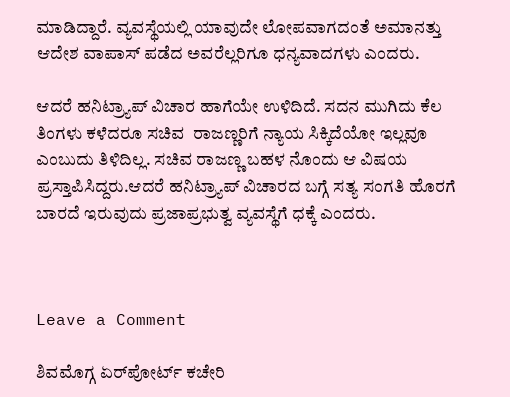ಮಾಡಿದ್ದಾರೆ. ವ್ಯವಸ್ಥೆಯಲ್ಲಿ ಯಾವುದೇ ಲೋಪವಾಗದಂತೆ ಅಮಾನತ್ತು ಆದೇಶ ವಾಪಾಸ್ ಪಡೆದ ಅವರೆಲ್ಲರಿಗೂ ಧನ್ಯವಾದಗಳು ಎಂದರು.

ಆದರೆ ಹನಿಟ್ರ್ಯಾಪ್ ವಿಚಾರ ಹಾಗೆಯೇ ಉಳಿದಿದೆ. ಸದನ ಮುಗಿದು ಕೆಲ ತಿಂಗಳು ಕಳೆದರೂ ಸಚಿವ  ರಾಜಣ್ಣರಿಗೆ ನ್ಯಾಯ ಸಿಕ್ಕಿದೆಯೋ ಇಲ್ಲವೂ ಎಂಬುದು ತಿಳಿದಿಲ್ಲ. ಸಚಿವ ರಾಜಣ್ಣ ಬಹಳ ನೊಂದು ಆ ವಿಷಯ ಪ್ರಸ್ತಾಪಿಸಿದ್ದರು.ಆದರೆ ಹನಿಟ್ರ್ಯಾಪ್ ವಿಚಾರದ ಬಗ್ಗೆ ಸತ್ಯ ಸಂಗತಿ ಹೊರಗೆ ಬಾರದೆ ಇರುವುದು ಪ್ರಜಾಪ್ರಭುತ್ವ ವ್ಯವಸ್ಥೆಗೆ ಧಕ್ಕೆ ಎಂದರು.



Leave a Comment

ಶಿವಮೊಗ್ಗ ಏರ್‌ಪೋರ್ಟ್ ಕಚೇರಿ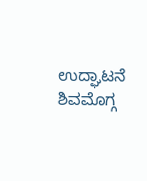ಉದ್ಘಾಟನೆ ಶಿವಮೊಗ್ಗ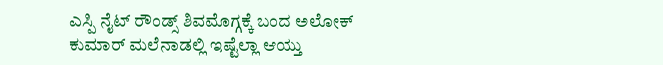ಎಸ್ಪಿ ನೈಟ್ ರೌಂಡ್ಸ್ ಶಿವಮೊಗ್ಗಕ್ಕೆ ಬಂದ ಅಲೋಕ್ ಕುಮಾರ್ ಮಲೆನಾಡಲ್ಲಿ ಇಷ್ಟೆಲ್ಲಾ ಆಯ್ತು